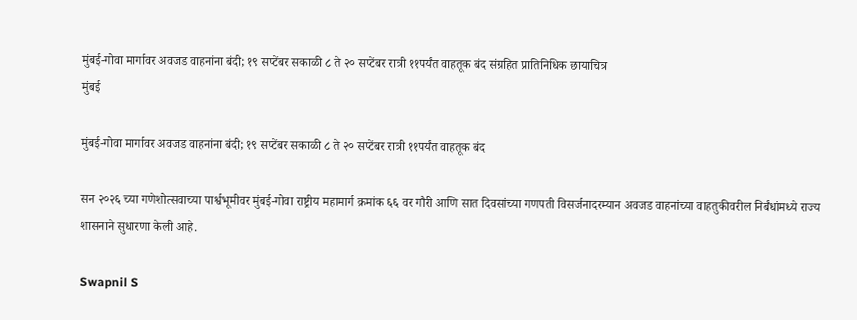मुंबई-गोवा मार्गावर अवजड वाहनांना बंदी; १९ सप्टेंबर सकाळी ८ ते २० सप्टेंबर रात्री ११पर्यंत वाहतूक बंद संग्रहित प्रातिनिधिक छायाचित्र
मुंबई

मुंबई-गोवा मार्गावर अवजड वाहनांना बंदी; १९ सप्टेंबर सकाळी ८ ते २० सप्टेंबर रात्री ११पर्यंत वाहतूक बंद

सन २०२६ च्या गणेशोत्सवाच्या पार्श्वभूमीवर मुंबई-गोवा राष्ट्रीय महामार्ग क्रमांक ६६ वर गौरी आणि सात दिवसांच्या गणपती विसर्जनादरम्यान अवजड वाहनांच्या वाहतुकीवरील निर्बंधांमध्ये राज्य शासनाने सुधारणा केली आहे.

Swapnil S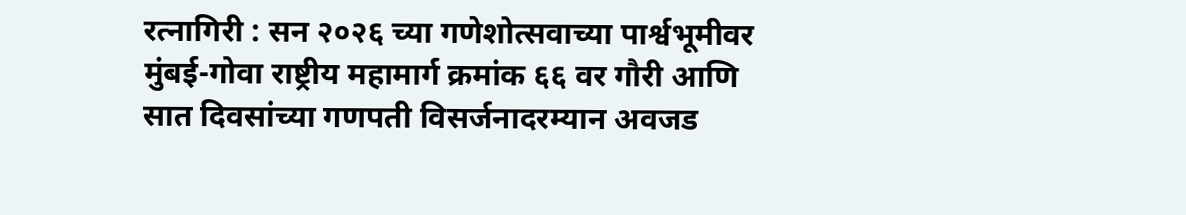रत्नागिरी : सन २०२६ च्या गणेशोत्सवाच्या पार्श्वभूमीवर मुंबई-गोवा राष्ट्रीय महामार्ग क्रमांक ६६ वर गौरी आणि सात दिवसांच्या गणपती विसर्जनादरम्यान अवजड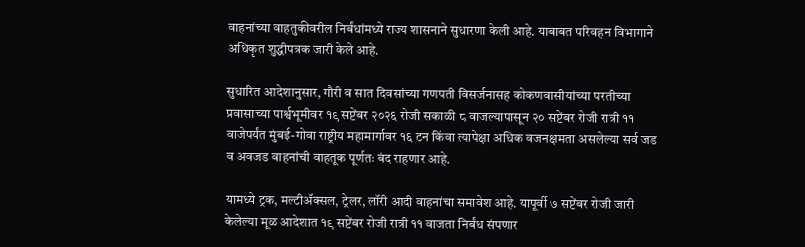वाहनांच्या वाहतुकीवरील निर्बंधांमध्ये राज्य शासनाने सुधारणा केली आहे. याबाबत परिवहन विभागाने अधिकृत शुद्धीपत्रक जारी केले आहे.

सुधारित आदेशानुसार, गौरी व सात दिवसांच्या गणपती विसर्जनासह कोकणवासीयांच्या परतीच्या प्रवासाच्या पार्श्वभूमीवर १९ सप्टेंबर २०२६ रोजी सकाळी ८ वाजल्यापासून २० सप्टेंबर रोजी रात्री ११ वाजेपर्यंत मुंबई-गोवा राष्ट्रीय महामार्गावर १६ टन किंवा त्यापेक्षा अधिक वजनक्षमता असलेल्या सर्व जड व अवजड वाहनांची वाहतूक पूर्णतः बंद राहणार आहे.

यामध्ये ट्रक, मल्टीॲक्सल, ट्रेलर, लॉरी आदी वाहनांचा समावेश आहे. यापूर्वी ७ सप्टेंबर रोजी जारी केलेल्या मूळ आदेशात १९ सप्टेंबर रोजी रात्री ११ वाजता निर्बंध संपणार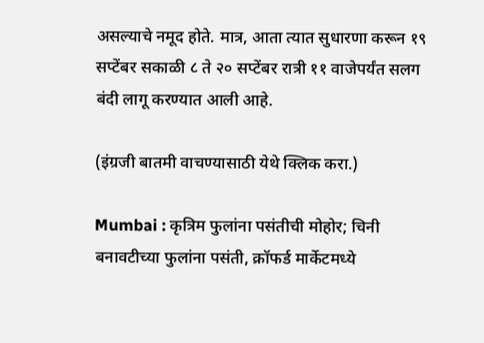असल्याचे नमूद होते. मात्र, आता त्यात सुधारणा करून १९ सप्टेंबर सकाळी ८ ते २० सप्टेंबर रात्री ११ वाजेपर्यंत सलग बंदी लागू करण्यात आली आहे.

(इंग्रजी बातमी वाचण्यासाठी येथे क्लिक करा.)

Mumbai : कृत्रिम फुलांना पसंतीची मोहोर; चिनी बनावटीच्या फुलांना पसंती, क्रॉफर्ड मार्केटमध्ये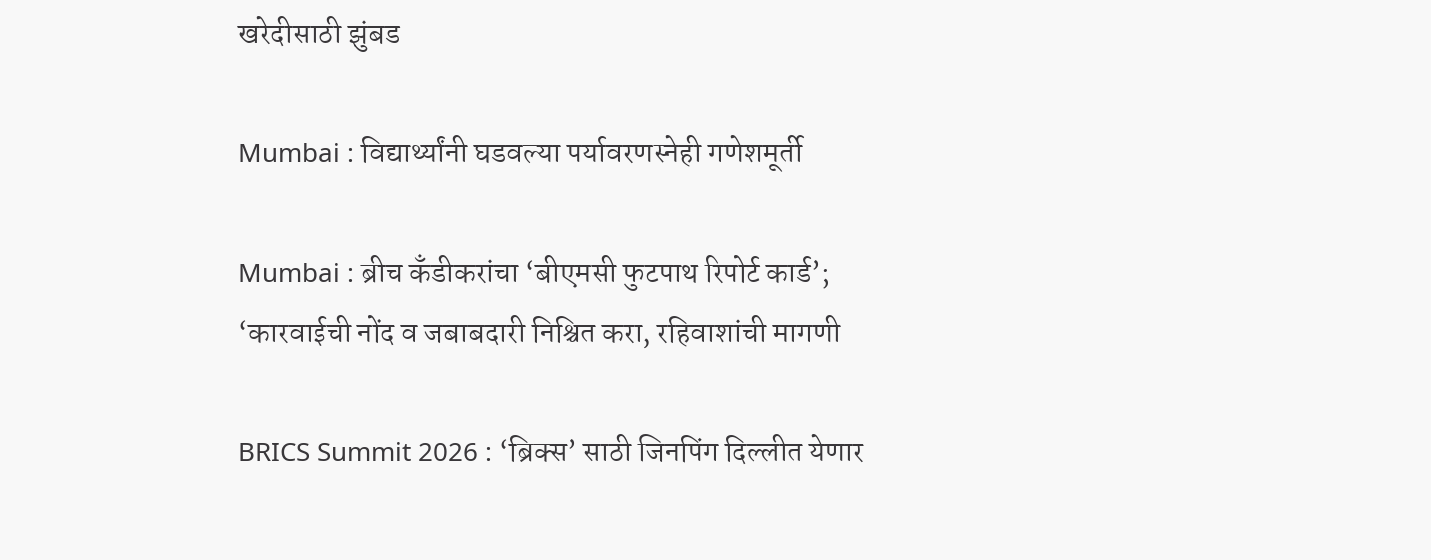खरेदीसाठी झुंबड

Mumbai : विद्यार्थ्यांनी घडवल्या पर्यावरणस्नेही गणेशमूर्ती

Mumbai : ब्रीच कँडीकरांचा ‘बीएमसी फुटपाथ रिपोर्ट कार्ड’; ‘कारवाईची नोंद व जबाबदारी निश्चित करा, रहिवाशांची मागणी

BRICS Summit 2026 : ‘ब्रिक्स’ साठी जिनपिंग दिल्लीत येणार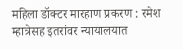महिला डॉक्टर मारहाण प्रकरण : रमेश म्हात्रेसह इतरांवर न्यायालयात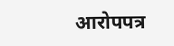आरोपपत्र